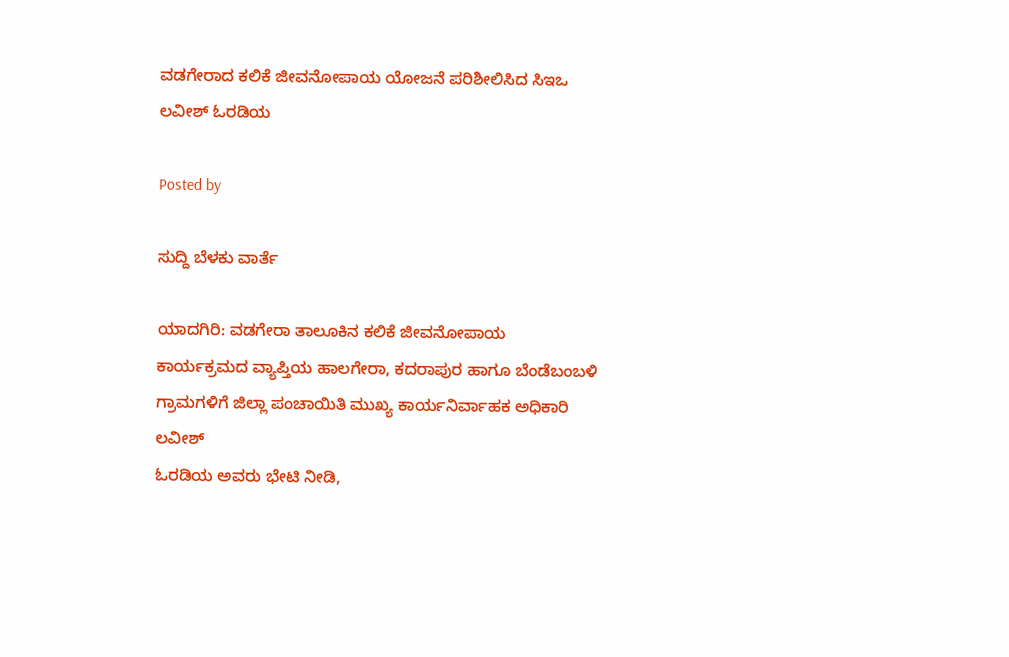ವಡಗೇರಾದ ಕಲಿಕೆ ಜೀವನೋಪಾಯ ಯೋಜನೆ ಪರಿಶೀಲಿಸಿದ ಸಿಇಒ ಲವೀಶ್ ಓರಡಿಯ

Posted by

ಸುದ್ದಿ ಬೆಳಕು ವಾರ್ತೆ

ಯಾದಗಿರಿ: ವಡಗೇರಾ ತಾಲೂಕಿನ ಕಲಿಕೆ ಜೀವನೋಪಾಯ ಕಾರ್ಯಕ್ರಮದ ವ್ಯಾಪ್ತಿಯ ಹಾಲಗೇರಾ, ಕದರಾಪುರ ಹಾಗೂ ಬೆಂಡೆಬಂಬಳಿ ಗ್ರಾಮಗಳಿಗೆ ಜಿಲ್ಲಾ ಪಂಚಾಯಿತಿ ಮುಖ್ಯ ಕಾರ್ಯನಿರ್ವಾಹಕ ಅಧಿಕಾರಿ ಲವೀಶ್
ಓರಡಿಯ ಅವರು ಭೇಟಿ ನೀಡಿ,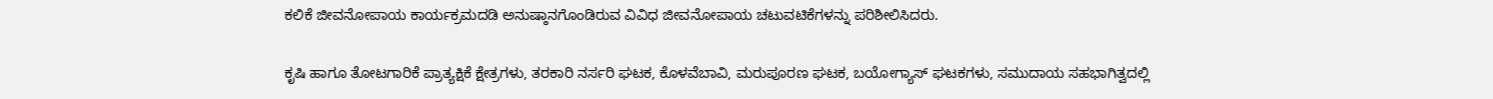ಕಲಿಕೆ ಜೀವನೋಪಾಯ ಕಾರ್ಯಕ್ರಮದಡಿ ಅನುಷ್ಠಾನಗೊಂಡಿರುವ ವಿವಿಧ ಜೀವನೋಪಾಯ ಚಟುವಟಿಕೆಗಳನ್ನು ಪರಿಶೀಲಿಸಿದರು.

ಕೃಷಿ ಹಾಗೂ ತೋಟಗಾರಿಕೆ ಪ್ರಾತ್ಯಕ್ಷಿಕೆ ಕ್ಷೇತ್ರಗಳು, ತರಕಾರಿ ನರ್ಸರಿ ಘಟಕ, ಕೊಳವೆಬಾವಿ, ಮರುಪೂರಣ ಘಟಕ, ಬಯೋಗ್ಯಾಸ್ ಘಟಕಗಳು, ಸಮುದಾಯ ಸಹಭಾಗಿತ್ವದಲ್ಲಿ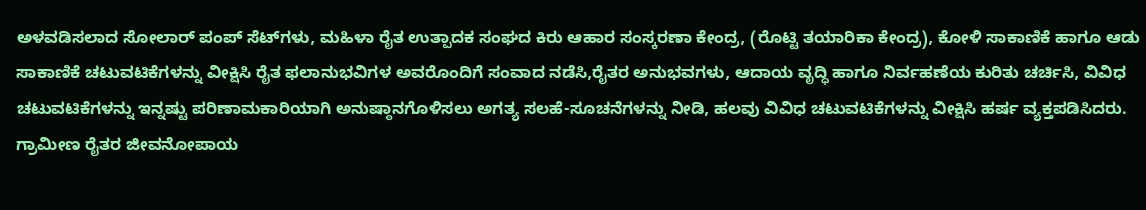ಅಳವಡಿಸಲಾದ ಸೋಲಾರ್ ಪಂಪ್ ಸೆಟ್‌ಗಳು, ಮಹಿಳಾ ರೈತ ಉತ್ಪಾದಕ ಸಂಘದ ಕಿರು ಆಹಾರ ಸಂಸ್ಕರಣಾ ಕೇಂದ್ರ, (ರೊಟ್ಟಿ ತಯಾರಿಕಾ ಕೇಂದ್ರ), ಕೋಳಿ ಸಾಕಾಣಿಕೆ ಹಾಗೂ ಆಡು ಸಾಕಾಣಿಕೆ ಚಟುವಟಿಕೆಗಳನ್ನು ವೀಕ್ಷಿಸಿ ರೈತ ಫಲಾನುಭವಿಗಳ ಅವರೊಂದಿಗೆ ಸಂವಾದ ನಡೆಸಿ,ರೈತರ ಅನುಭವಗಳು, ಆದಾಯ ವೃದ್ಧಿ ಹಾಗೂ ನಿರ್ವಹಣೆಯ ಕುರಿತು ಚರ್ಚಿಸಿ, ವಿವಿಧ ಚಟುವಟಿಕೆಗಳನ್ನು ಇನ್ನಷ್ಟು ಪರಿಣಾಮಕಾರಿಯಾಗಿ ಅನುಷ್ಠಾನಗೊಳಿಸಲು ಅಗತ್ಯ ಸಲಹೆ-ಸೂಚನೆಗಳನ್ನು ನೀಡಿ, ಹಲವು ವಿವಿಧ ಚಟುವಟಿಕೆಗಳನ್ನು ವೀಕ್ಷಿಸಿ ಹರ್ಷ ವ್ಯಕ್ತಪಡಿಸಿದರು. ಗ್ರಾಮೀಣ ರೈತರ ಜೀವನೋಪಾಯ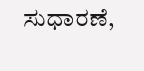ಸುಧಾರಣೆ,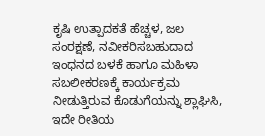ಕೃಷಿ ಉತ್ಪಾದಕತೆ ಹೆಚ್ಚಳ, ಜಲ ಸಂರಕ್ಷಣೆ, ನವೀಕರಿಸಬಹುದಾದ ಇಂಧನದ ಬಳಕೆ ಹಾಗೂ ಮಹಿಳಾ ಸಬಲೀಕರಣಕ್ಕೆ ಕಾರ್ಯಕ್ರಮ ನೀಡುತ್ತಿರುವ ಕೊಡುಗೆಯನ್ನು ಶ್ಲಾಘಿಸಿ, ಇದೇ ರೀತಿಯ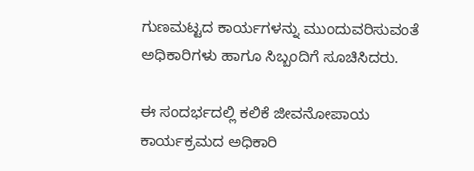ಗುಣಮಟ್ಟದ ಕಾರ್ಯಗಳನ್ನು ಮುಂದುವರಿಸುವಂತೆ ಅಧಿಕಾರಿಗಳು ಹಾಗೂ ಸಿಬ್ಬಂದಿಗೆ ಸೂಚಿಸಿದರು.

ಈ ಸಂದರ್ಭದಲ್ಲಿ ಕಲಿಕೆ ಜೀವನೋಪಾಯ ಕಾರ್ಯಕ್ರಮದ ಅಧಿಕಾರಿ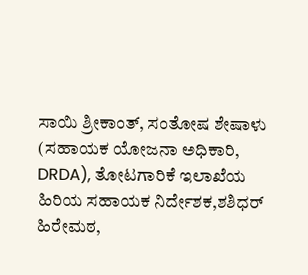ಸಾಯಿ ಶ್ರೀಕಾಂತ್, ಸಂತೋಷ ಶೇಷಾಳು (ಸಹಾಯಕ ಯೋಜನಾ ಅಧಿಕಾರಿ, DRDA), ತೋಟಗಾರಿಕೆ ಇಲಾಖೆಯ ಹಿರಿಯ ಸಹಾಯಕ ನಿರ್ದೇಶಕ,ಶಶಿಧರ್ ಹಿರೇಮಠ,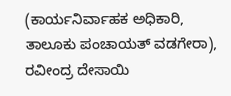(ಕಾರ್ಯನಿರ್ವಾಹಕ ಅಧಿಕಾರಿ, ತಾಲೂಕು ಪಂಚಾಯತ್ ವಡಗೇರಾ), ರವೀಂದ್ರ ದೇಸಾಯಿ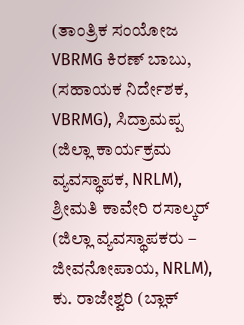(ತಾಂತ್ರಿಕ ಸಂಯೋಜ VBRMG ಕಿರಣ್ ಬಾಬು, (ಸಹಾಯಕ ನಿರ್ದೇಶಕ, VBRMG), ಸಿದ್ರಾಮಪ್ಪ (ಜಿಲ್ಲಾ ಕಾರ್ಯಕ್ರಮ ವ್ಯವಸ್ಥಾಪಕ, NRLM), ಶ್ರೀಮತಿ ಕಾವೇರಿ ರಸಾಲ್ಕರ್ (ಜಿಲ್ಲಾ ವ್ಯವಸ್ಥಾಪಕರು – ಜೀವನೋಪಾಯ, NRLM), ಕು. ರಾಜೇಶ್ವರಿ (ಬ್ಲಾಕ್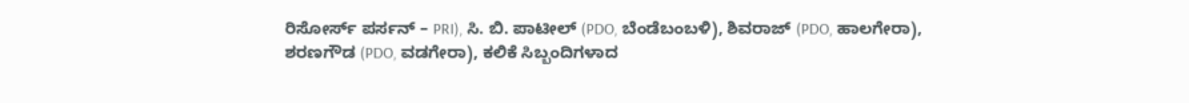ರಿಸೋರ್ಸ್ ಪರ್ಸನ್ – PRI), ಸಿ. ಬಿ. ಪಾಟೀಲ್ (PDO, ಬೆಂಡೆಬಂಬಳಿ), ಶಿವರಾಜ್ (PDO, ಹಾಲಗೇರಾ), ಶರಣಗೌಡ (PDO, ವಡಗೇರಾ), ಕಲಿಕೆ ಸಿಬ್ಬಂದಿಗಳಾದ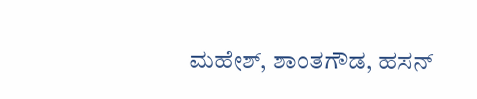ಮಹೇಶ್, ಶಾಂತಗೌಡ, ಹಸನ್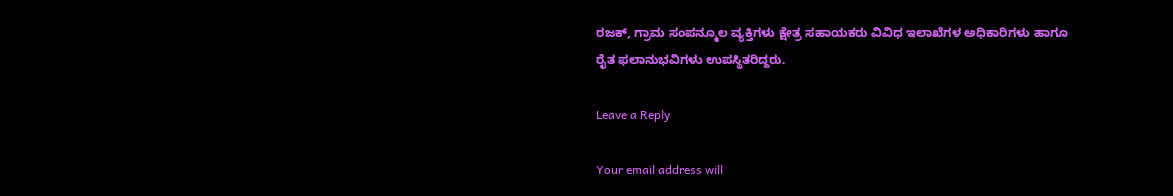ರಜಕ್, ಗ್ರಾಮ ಸಂಪನ್ಮೂಲ ವ್ಯಕ್ತಿಗಳು ಕ್ಷೇತ್ರ ಸಹಾಯಕರು ವಿವಿಧ ಇಲಾಖೆಗಳ ಅಧಿಕಾರಿಗಳು ಹಾಗೂ ರೈತ ಫಲಾನುಭವಿಗಳು ಉಪಸ್ಥಿತರಿದ್ದರು.

Leave a Reply

Your email address will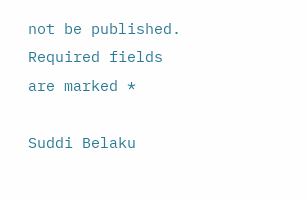not be published. Required fields are marked *

Suddi Belaku